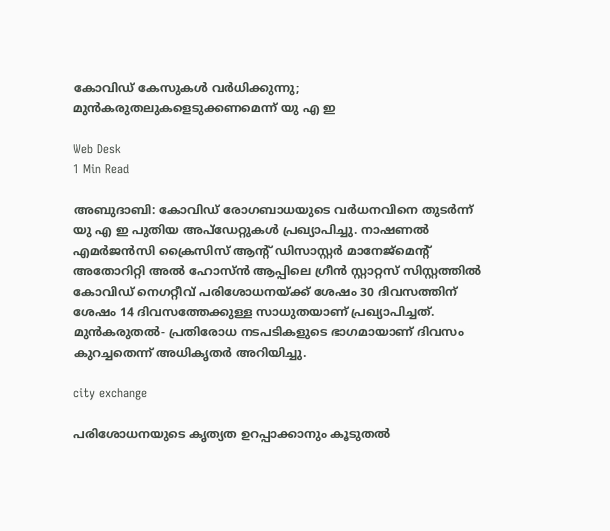കോവിഡ് കേസുകള്‍ വര്‍ധിക്കുന്നു; മുന്‍കരുതലുകളെടുക്കണമെന്ന് യു എ ഇ

Web Desk
1 Min Read

അബുദാബി: കോവിഡ് രോഗബാധയുടെ വര്‍ധനവിനെ തുടര്‍ന്ന് യു എ ഇ പുതിയ അപ്‌ഡേറ്റുകള്‍ പ്രഖ്യാപിച്ചു. നാഷണല്‍ എമര്‍ജന്‍സി ക്രൈസിസ് ആന്റ് ഡിസാസ്റ്റര്‍ മാനേജ്‌മെന്റ് അതോറിറ്റി അല്‍ ഹോസ്ന്‍ ആപ്പിലെ ഗ്രീന്‍ സ്റ്റാറ്റസ് സിസ്റ്റത്തില്‍ കോവിഡ് നെഗറ്റീവ് പരിശോധനയ്ക്ക് ശേഷം 30 ദിവസത്തിന് ശേഷം 14 ദിവസത്തേക്കുള്ള സാധുതയാണ് പ്രഖ്യാപിച്ചത്. മുന്‍കരുതല്‍- പ്രതിരോധ നടപടികളുടെ ഭാഗമായാണ് ദിവസം കുറച്ചതെന്ന് അധികൃതര്‍ അറിയിച്ചു.

city exchange

പരിശോധനയുടെ കൃത്യത ഉറപ്പാക്കാനും കൂടുതല്‍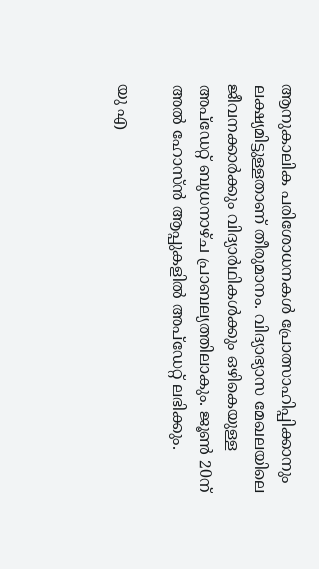ആനുകാലിക പരിശോധനകള്‍ പ്രോത്സാഹിപ്പിക്കാനും ലക്ഷ്യമിട്ടുള്ളതാണ് തീരുമാനം. വിദ്യാഭ്യാസ മേഖലയിലെ ജീവനക്കാര്‍ക്കും വിദ്യാര്‍ഥികള്‍ക്കും ഒഴികെയുള്ള അപ്‌ഡേറ്റ് ബുധനാഴ്ച പ്രാബല്യത്തിലാകും. ജൂണ്‍ 20ന് അല്‍ ഹോസ്ന്‍ ആപ്പുകളില്‍ അപ്‌ഡേറ്റ് ലഭിക്കും.

യു എ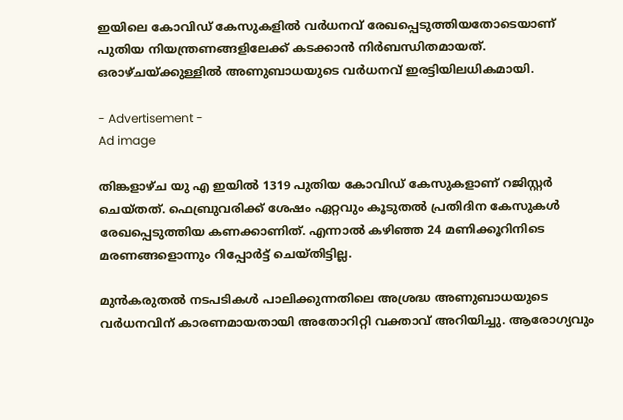ഇയിലെ കോവിഡ് കേസുകളില്‍ വര്‍ധനവ് രേഖപ്പെടുത്തിയതോടെയാണ് പുതിയ നിയന്ത്രണങ്ങളിലേക്ക് കടക്കാന്‍ നിര്‍ബന്ധിതമായത്. ഒരാഴ്ചയ്ക്കുള്ളില്‍ അണുബാധയുടെ വര്‍ധനവ് ഇരട്ടിയിലധികമായി.

- Advertisement -
Ad image

തിങ്കളാഴ്ച യു എ ഇയില്‍ 1319 പുതിയ കോവിഡ് കേസുകളാണ് റജിസ്റ്റര്‍ ചെയ്തത്. ഫെബ്രുവരിക്ക് ശേഷം ഏറ്റവും കൂടുതല്‍ പ്രതിദിന കേസുകള്‍ രേഖപ്പെടുത്തിയ കണക്കാണിത്. എന്നാല്‍ കഴിഞ്ഞ 24 മണിക്കൂറിനിടെ മരണങ്ങളൊന്നും റിപ്പോര്‍ട്ട് ചെയ്തിട്ടില്ല.

മുന്‍കരുതല്‍ നടപടികള്‍ പാലിക്കുന്നതിലെ അശ്രദ്ധ അണുബാധയുടെ വര്‍ധനവിന് കാരണമായതായി അതോറിറ്റി വക്താവ് അറിയിച്ചു. ആരോഗ്യവും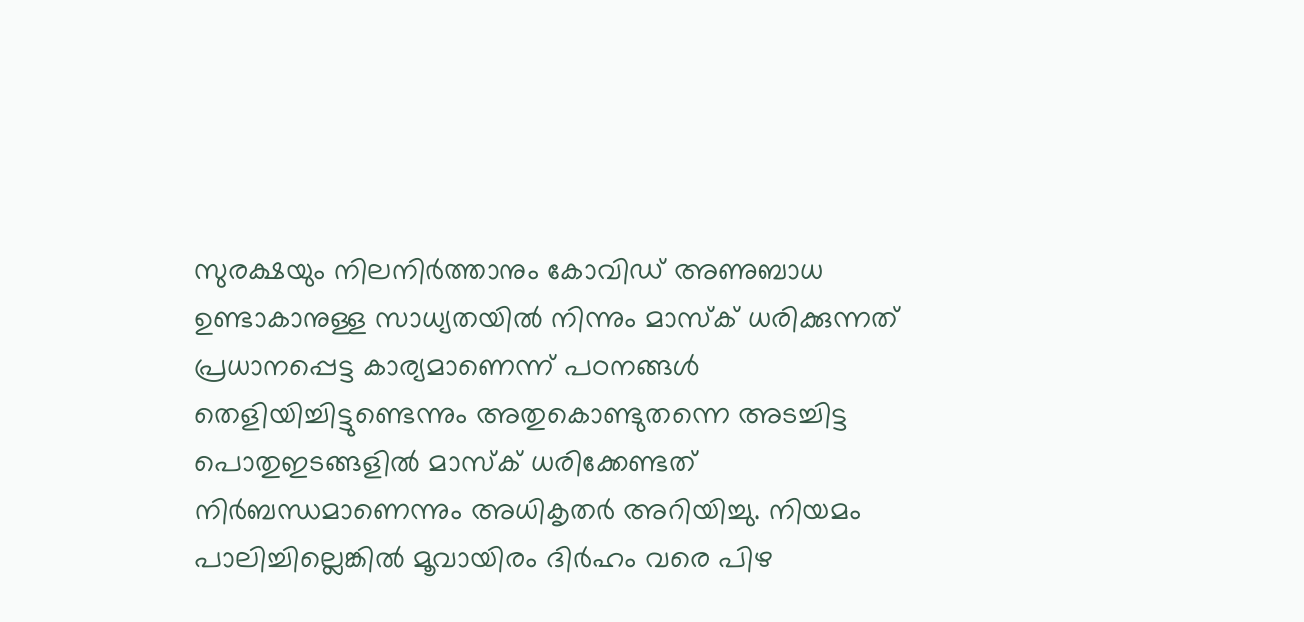സുരക്ഷയും നിലനിര്‍ത്താനും കോവിഡ് അണുബാധ ഉണ്ടാകാനുള്ള സാധ്യതയില്‍ നിന്നും മാസ്‌ക് ധരിക്കുന്നത് പ്രധാനപ്പെട്ട കാര്യമാണെന്ന് പഠനങ്ങള്‍ തെളിയിച്ചിട്ടുണ്ടെന്നും അതുകൊണ്ടുതന്നെ അടച്ചിട്ട പൊതുഇടങ്ങളില്‍ മാസ്‌ക് ധരിക്കേണ്ടത് നിര്‍ബന്ധമാണെന്നും അധികൃതര്‍ അറിയിച്ചു. നിയമം പാലിച്ചില്ലെങ്കില്‍ മൂവായിരം ദിര്‍ഹം വരെ പിഴ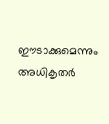ഈടാക്കുമെന്നും അധികൃതര്‍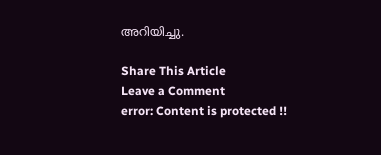അറിയിച്ചു.

Share This Article
Leave a Comment
error: Content is protected !!